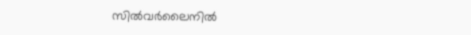സില്‍വര്‍ലൈനില്‍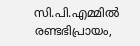സി.പി.എമ്മില്‍ രണ്ടഭിപ്രായം,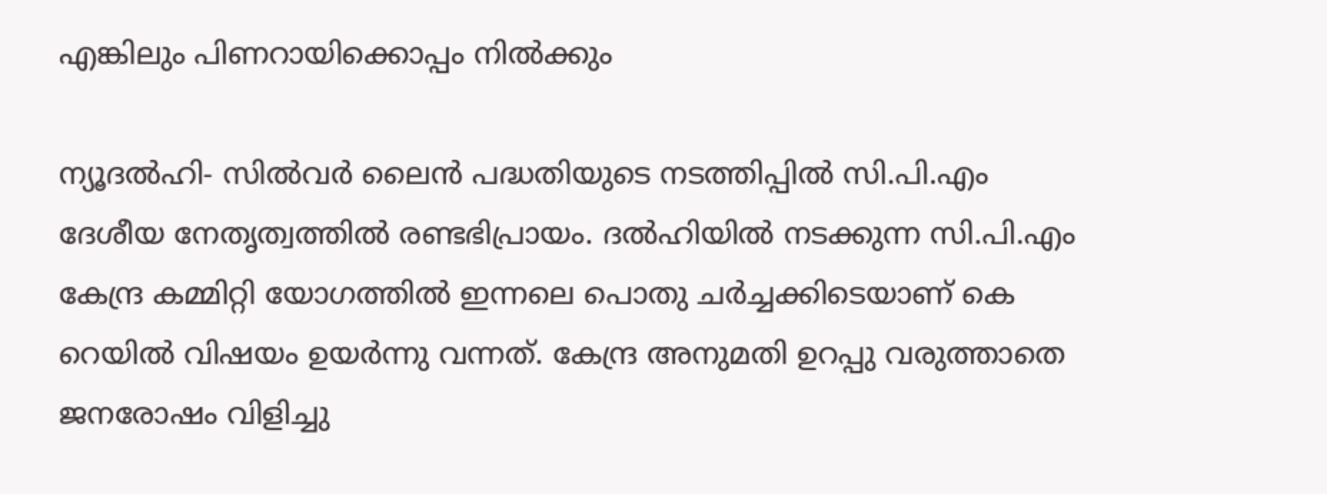എങ്കിലും പിണറായിക്കൊപ്പം നില്‍ക്കും

ന്യൂദല്‍ഹി- സില്‍വര്‍ ലൈന്‍ പദ്ധതിയുടെ നടത്തിപ്പില്‍ സി.പി.എം ദേശീയ നേതൃത്വത്തില്‍ രണ്ടഭിപ്രായം. ദല്‍ഹിയില്‍ നടക്കുന്ന സി.പി.എം കേന്ദ്ര കമ്മിറ്റി യോഗത്തില്‍ ഇന്നലെ പൊതു ചര്‍ച്ചക്കിടെയാണ് കെ റെയില്‍ വിഷയം ഉയര്‍ന്നു വന്നത്. കേന്ദ്ര അനുമതി ഉറപ്പു വരുത്താതെ ജനരോഷം വിളിച്ചു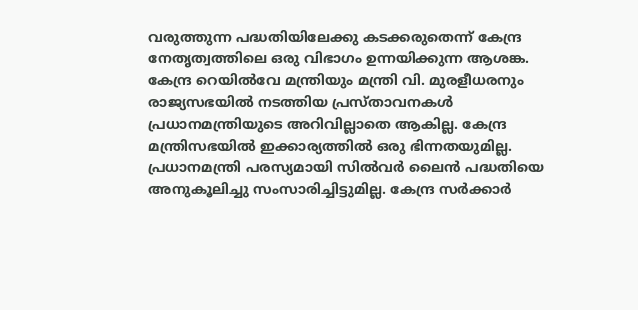വരുത്തുന്ന പദ്ധതിയിലേക്കു കടക്കരുതെന്ന് കേന്ദ്ര നേതൃത്വത്തിലെ ഒരു വിഭാഗം ഉന്നയിക്കുന്ന ആശങ്ക.
കേന്ദ്ര റെയില്‍വേ മന്ത്രിയും മന്ത്രി വി. മുരളീധരനും രാജ്യസഭയില്‍ നടത്തിയ പ്രസ്താവനകള്‍ പ്രധാനമന്ത്രിയുടെ അറിവില്ലാതെ ആകില്ല. കേന്ദ്ര മന്ത്രിസഭയില്‍ ഇക്കാര്യത്തില്‍ ഒരു ഭിന്നതയുമില്ല. പ്രധാനമന്ത്രി പരസ്യമായി സില്‍വര്‍ ലൈന്‍ പദ്ധതിയെ അനുകൂലിച്ചു സംസാരിച്ചിട്ടുമില്ല. കേന്ദ്ര സര്‍ക്കാര്‍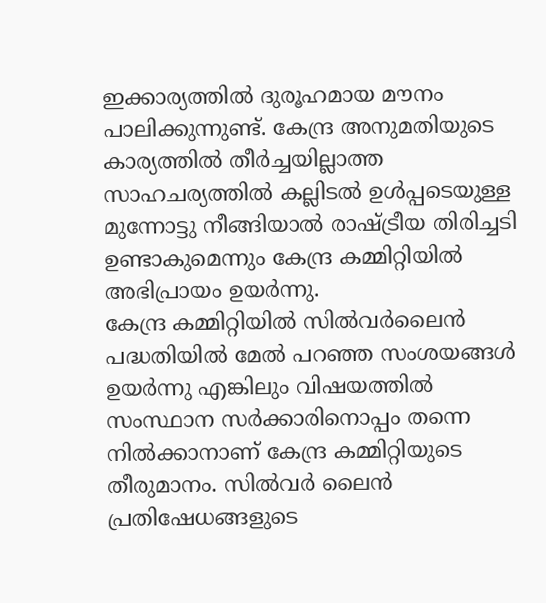ഇക്കാര്യത്തില്‍ ദുരൂഹമായ മൗനം പാലിക്കുന്നുണ്ട്. കേന്ദ്ര അനുമതിയുടെ കാര്യത്തില്‍ തീര്‍ച്ചയില്ലാത്ത സാഹചര്യത്തില്‍ കല്ലിടല്‍ ഉള്‍പ്പടെയുള്ള മുന്നോട്ടു നീങ്ങിയാല്‍ രാഷ്ട്രീയ തിരിച്ചടി ഉണ്ടാകുമെന്നും കേന്ദ്ര കമ്മിറ്റിയില്‍ അഭിപ്രായം ഉയര്‍ന്നു.
കേന്ദ്ര കമ്മിറ്റിയില്‍ സില്‍വര്‍ലൈന്‍ പദ്ധതിയില്‍ മേല്‍ പറഞ്ഞ സംശയങ്ങള്‍ ഉയര്‍ന്നു എങ്കിലും വിഷയത്തില്‍ സംസ്ഥാന സര്‍ക്കാരിനൊപ്പം തന്നെ നില്‍ക്കാനാണ് കേന്ദ്ര കമ്മിറ്റിയുടെ തീരുമാനം. സില്‍വര്‍ ലൈന്‍ പ്രതിഷേധങ്ങളുടെ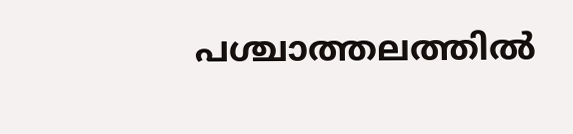പശ്ചാത്തലത്തില്‍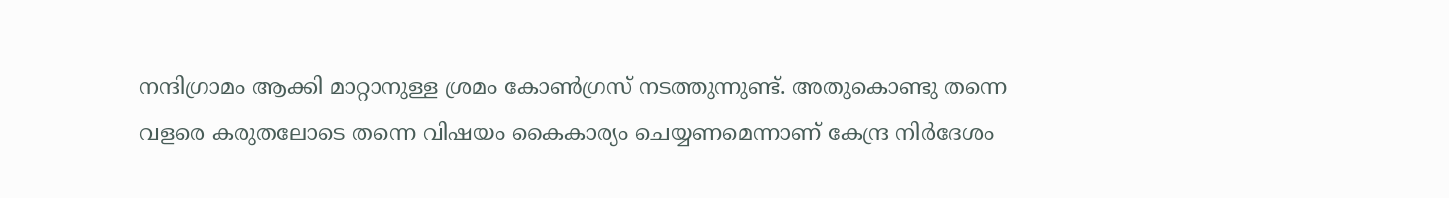നന്ദിഗ്രാമം ആക്കി മാറ്റാനുള്ള ശ്രമം കോണ്‍ഗ്രസ് നടത്തുന്നുണ്ട്. അതുകൊണ്ടു തന്നെ വളരെ കരുതലോടെ തന്നെ വിഷയം കൈകാര്യം ചെയ്യണമെന്നാണ് കേന്ദ്ര നിര്‍ദേശം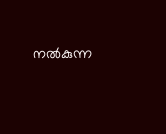നല്‍കുന്ന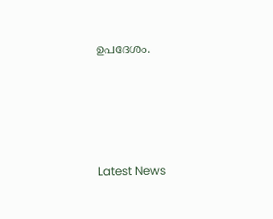ഉപദേശം.





Latest News